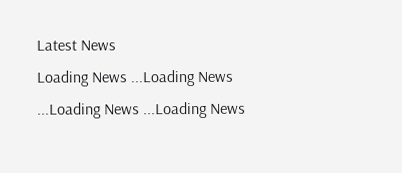Latest News
Loading News ...Loading News ...Loading News ...Loading News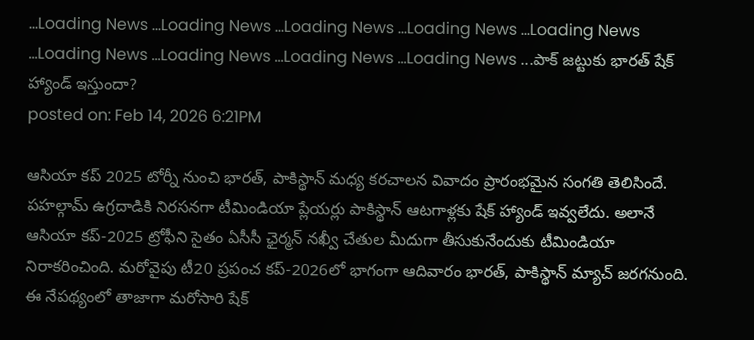...Loading News ...Loading News ...Loading News ...Loading News ...Loading News ...Loading News ...Loading News ...Loading News ...Loading News ...పాక్ జట్టుకు భారత్ షేక్ హ్యాండ్ ఇస్తుందా?
posted on: Feb 14, 2026 6:21PM

ఆసియా కప్ 2025 టోర్నీ నుంచి భారత్, పాకిస్థాన్ మధ్య కరచాలన వివాదం ప్రారంభమైన సంగతి తెలిసిందే. పహల్గామ్ ఉగ్రదాడికి నిరసనగా టీమిండియా ప్లేయర్లు పాకిస్థాన్ ఆటగాళ్లకు షేక్ హ్యాండ్ ఇవ్వలేదు. అలానే ఆసియా కప్-2025 ట్రోఫీని సైతం ఏసీసీ ఛైర్మన్ నఖ్వీ చేతుల మీదుగా తీసుకునేందుకు టీమిండియా నిరాకరించింది. మరోవైపు టీ20 ప్రపంచ కప్-2026లో భాగంగా ఆదివారం భారత్, పాకిస్థాన్ మ్యాచ్ జరగనుంది. ఈ నేపథ్యంలో తాజాగా మరోసారి షేక్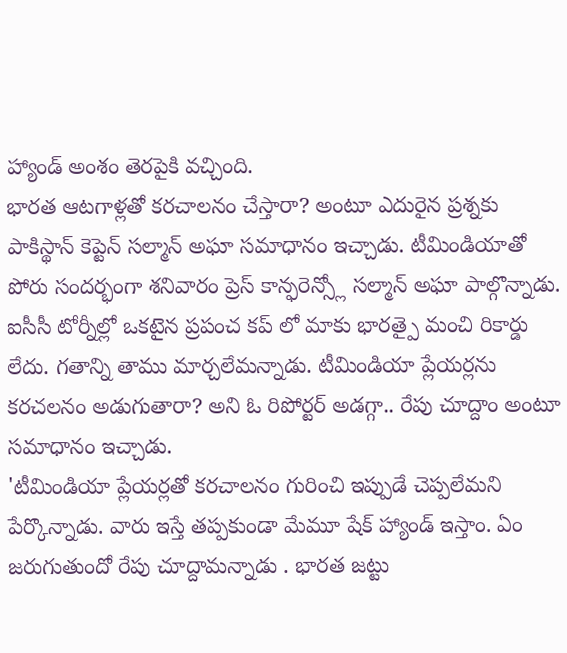హ్యాండ్ అంశం తెరపైకి వచ్చింది.
భారత ఆటగాళ్లతో కరచాలనం చేస్తారా? అంటూ ఎదురైన ప్రశ్నకు పాకిస్థాన్ కెప్టెన్ సల్మాన్ అఘా సమాధానం ఇచ్చాడు. టీమిండియాతో పోరు సందర్భంగా శనివారం ప్రెస్ కాన్ఫరెన్స్లో సల్మాన్ అఘా పాల్గొన్నాడు. ఐసీసీ టోర్నీల్లో ఒకటైన ప్రపంచ కప్ లో మాకు భారత్పై మంచి రికార్డు లేదు. గతాన్ని తాము మార్చలేమన్నాడు. టీమిండియా ప్లేయర్లను కరచలనం అడుగుతారా? అని ఓ రిపోర్టర్ అడగ్గా.. రేపు చూద్దాం అంటూ సమాధానం ఇచ్చాడు.
'టీమిండియా ప్లేయర్లతో కరచాలనం గురించి ఇప్పుడే చెప్పలేమని పేర్కొన్నాడు. వారు ఇస్తే తప్పకుండా మేమూ షేక్ హ్యాండ్ ఇస్తాం. ఏం జరుగుతుందో రేపు చూద్దామన్నాడు . భారత జట్టు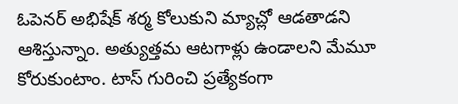ఓపెనర్ అభిషేక్ శర్మ కోలుకుని మ్యాచ్లో ఆడతాడని ఆశిస్తున్నాం. అత్యుత్తమ ఆటగాళ్లు ఉండాలని మేమూ కోరుకుంటాం. టాస్ గురించి ప్రత్యేకంగా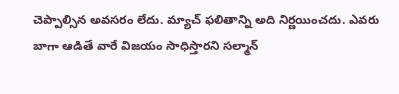చెప్పాల్సిన అవసరం లేదు. మ్యాచ్ ఫలితాన్ని అది నిర్ణయించదు. ఎవరు బాగా ఆడితే వారే విజయం సాధిస్తారని సల్మాన్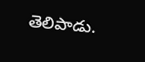తెలిపాడు.